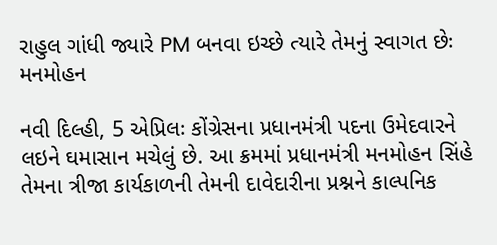રાહુલ ગાંધી જ્યારે PM બનવા ઇચ્છે ત્યારે તેમનું સ્વાગત છેઃ મનમોહન

નવી દિલ્હી, 5 એપ્રિલઃ કોંગ્રેસના પ્રધાનમંત્રી પદના ઉમેદવારને લઇને ઘમાસાન મચેલું છે. આ ક્રમમાં પ્રધાનમંત્રી મનમોહન સિંહે તેમના ત્રીજા કાર્યકાળની તેમની દાવેદારીના પ્રશ્નને કાલ્પનિક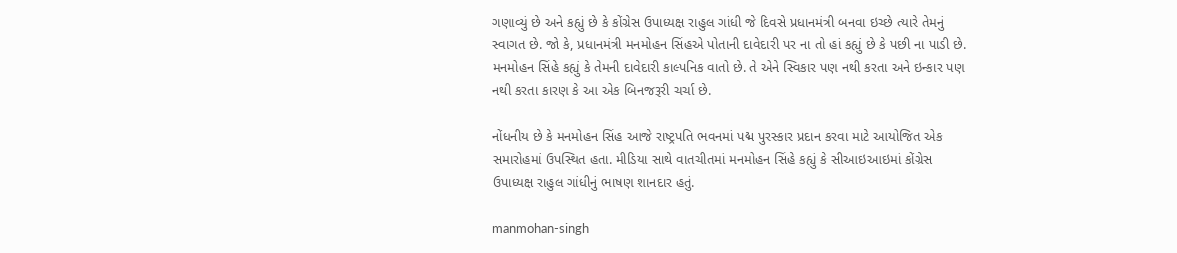ગણાવ્યું છે અને કહ્યું છે કે કોંગ્રેસ ઉપાધ્યક્ષ રાહુલ ગાંધી જે દિવસે પ્રધાનમંત્રી બનવા ઇચ્છે ત્યારે તેમનું સ્વાગત છે. જો કે, પ્રધાનમંત્રી મનમોહન સિંહએ પોતાની દાવેદારી પર ના તો હાં કહ્યું છે કે પછી ના પાડી છે. મનમોહન સિંહે કહ્યું કે તેમની દાવેદારી કાલ્પનિક વાતો છે. તે એને સ્વિકાર પણ નથી કરતા અને ઇન્કાર પણ નથી કરતા કારણ કે આ એક બિનજરૂરી ચર્ચા છે.

નોંધનીય છે કે મનમોહન સિંહ આજે રાષ્ટ્રપતિ ભવનમાં પદ્મ પુરસ્કાર પ્રદાન કરવા માટે આયોજિત એક સમારોહમાં ઉપસ્થિત હતા. મીડિયા સાથે વાતચીતમાં મનમોહન સિંહે કહ્યું કે સીઆઇઆઇમાં કોંગ્રેસ ઉપાધ્યક્ષ રાહુલ ગાંધીનું ભાષણ શાનદાર હતું.

manmohan-singh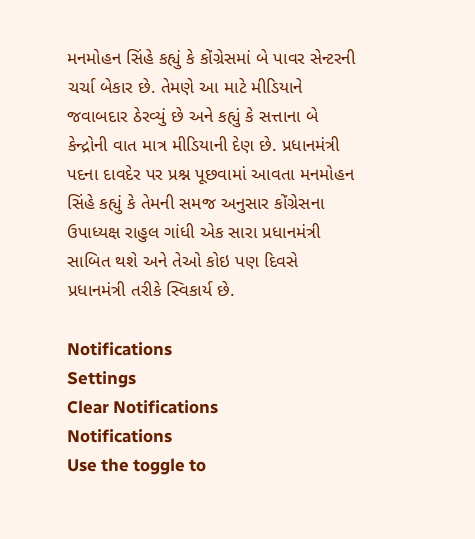મનમોહન સિંહે કહ્યું કે કોંગ્રેસમાં બે પાવર સેન્ટરની ચર્ચા બેકાર છે. તેમણે આ માટે મીડિયાને જવાબદાર ઠેરવ્યું છે અને કહ્યું કે સત્તાના બે કેન્દ્રોની વાત માત્ર મીડિયાની દેણ છે. પ્રધાનમંત્રી પદના દાવદેર પર પ્રશ્ન પૂછવામાં આવતા મનમોહન સિંહે કહ્યું કે તેમની સમજ અનુસાર કોંગ્રેસના ઉપાધ્યક્ષ રાહુલ ગાંધી એક સારા પ્રધાનમંત્રી સાબિત થશે અને તેઓ કોઇ પણ દિવસે પ્રધાનમંત્રી તરીકે સ્વિકાર્ય છે.

Notifications
Settings
Clear Notifications
Notifications
Use the toggle to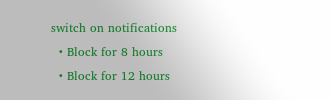switch on notifications
  • Block for 8 hours
  • Block for 12 hours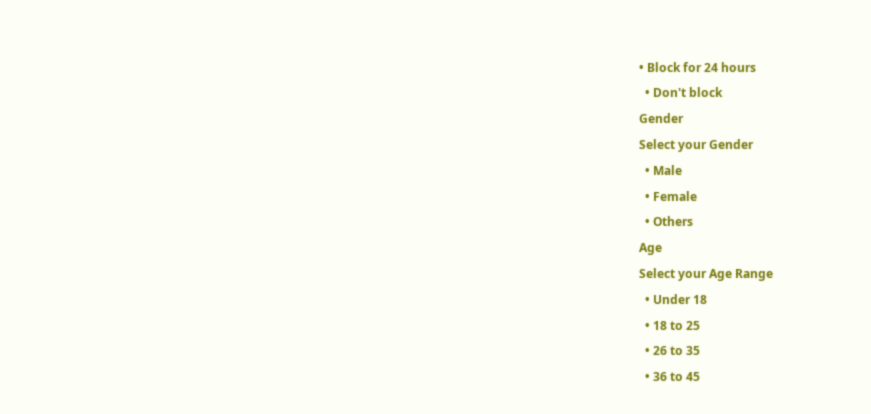• Block for 24 hours
  • Don't block
Gender
Select your Gender
  • Male
  • Female
  • Others
Age
Select your Age Range
  • Under 18
  • 18 to 25
  • 26 to 35
  • 36 to 45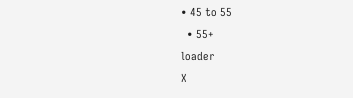• 45 to 55
  • 55+
loader
X